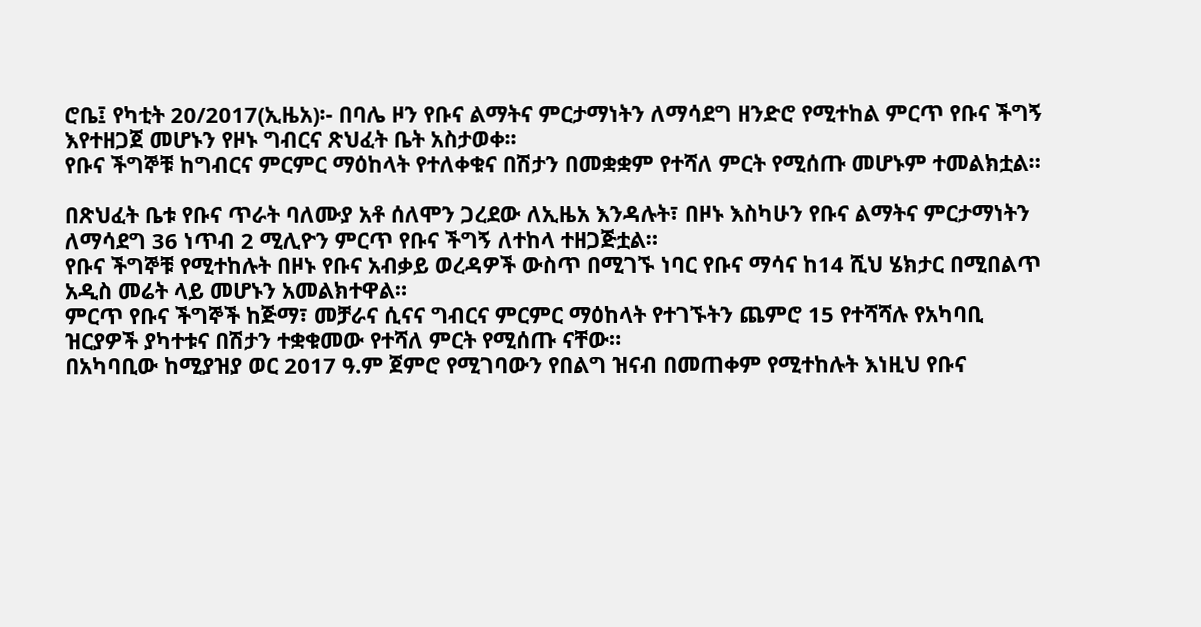ሮቤ፤ የካቲት 20/2017(ኢዜአ)፡- በባሌ ዞን የቡና ልማትና ምርታማነትን ለማሳደግ ዘንድሮ የሚተከል ምርጥ የቡና ችግኝ እየተዘጋጀ መሆኑን የዞኑ ግብርና ጽህፈት ቤት አስታወቀ፡፡
የቡና ችግኞቹ ከግብርና ምርምር ማዕከላት የተለቀቁና በሽታን በመቋቋም የተሻለ ምርት የሚሰጡ መሆኑም ተመልክቷል።

በጽህፈት ቤቱ የቡና ጥራት ባለሙያ አቶ ሰለሞን ጋረደው ለኢዜአ እንዳሉት፣ በዞኑ እስካሁን የቡና ልማትና ምርታማነትን ለማሳደግ 36 ነጥብ 2 ሚሊዮን ምርጥ የቡና ችግኝ ለተከላ ተዘጋጅቷል።
የቡና ችግኞቹ የሚተከሉት በዞኑ የቡና አብቃይ ወረዳዎች ውስጥ በሚገኙ ነባር የቡና ማሳና ከ14 ሺህ ሄክታር በሚበልጥ አዲስ መሬት ላይ መሆኑን አመልክተዋል።
ምርጥ የቡና ችግኞች ከጅማ፣ መቻራና ሲናና ግብርና ምርምር ማዕከላት የተገኙትን ጨምሮ 15 የተሻሻሉ የአካባቢ ዝርያዎች ያካተቱና በሽታን ተቋቁመው የተሻለ ምርት የሚሰጡ ናቸው።
በአካባቢው ከሚያዝያ ወር 2017 ዓ.ም ጀምሮ የሚገባውን የበልግ ዝናብ በመጠቀም የሚተከሉት እነዚህ የቡና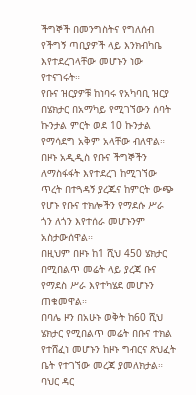ችግኞች በመንግስትና የግለሰብ የችግኝ ጣቢያዎች ላይ እንክብካቤ እየተደረገላቸው መሆኑን ነው የተናገሩት።
የቡና ዝርያዎቹ ከነባሩ የአካባቢ ዝርያ በሄክታር በአማካይ የሚገኘውን ሰባት ኩንታል ምርት ወደ 10 ኩንታል የማሳደግ አቅም አላቸው ብለዋል።
በዞኑ አዲዲስ የቡና ችግኞችን ለማስፋፋት እየተደረገ ከሚገኘው ጥረት በተጓዳኝ ያረጁና ከምርት ውጭ የሆኑ የቡና ተክሎችን የማደሱ ሥራ ጎን ለጎን እየተሰራ መሆኑንም አስታውሰዋል።
በዚህም በዞኑ ከ1 ሺህ 450 ሄክታር በሚበልጥ መሬት ላይ ያረጃ ቡና የማደስ ሥራ እየተካሄደ መሆኑን ጠቁመዋል።
በባሌ ዞን በአሁኑ ወቅት ከ60 ሺህ ሄክታር የሚበልጥ መሬት በቡና ተክል የተሸፈነ መሆኑን ከዞኑ ግብርና ጽህፈት ቤት የተገኘው መረጃ ያመለክታል።
ባህር ዳር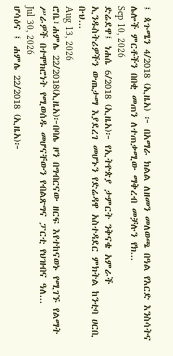፤ ጳጉሜን 4/2018 (ኢዜአ) ፦ በአማራ ክልል ለዘመን መለወጫ በዓል የእርድ እንስሳትና ሌሎች ምርቶችን በበቂ መጠን ለተጠቃሚው ማቅረብ መቻሉን የክ...
Sep 10, 2026
ድሬደዋ፤ ነሐሴ 6/2018 (ኢዜአ)፦ የኢትዮጵያ ታምርት ንቅናቄ አምራች ኢንዱስትሪዎችን ውጤታማ እያደረገ መሆኑን የድሬዳዋ አስተዳደር ምክትል ከንቲባ ሀርቢ ቡህ...
Aug 13, 2026
ሮቤ፣ሐምሌ 22/2018(ኢዜአ)፦በባሌ ዞን በግብርናው ዘርፍ እየተከናወኑ የሚገኙ የልማት ሥራዎች በተሞክሮነት የሚወሰዱ መሆናቸውን የብልጽግና ፓርቲ የህዝብና ዓለ...
Jul 30, 2026
ሆሳዕና ፤ ሐምሌ 22/2018 (ኢዜአ)፦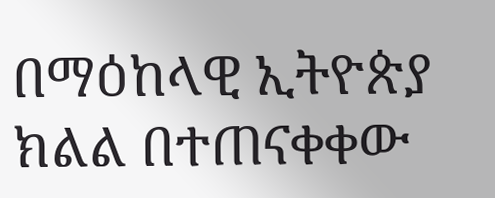በማዕከላዊ ኢትዮጵያ ክልል በተጠናቀቀው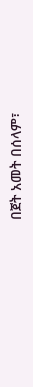በጀት አመት በሰላም፣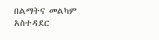በልማትና መልካም አስተዳደር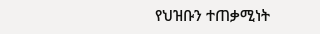የህዝቡን ተጠቃሚነት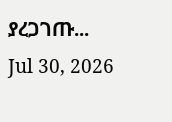ያረጋገጡ...
Jul 30, 2026